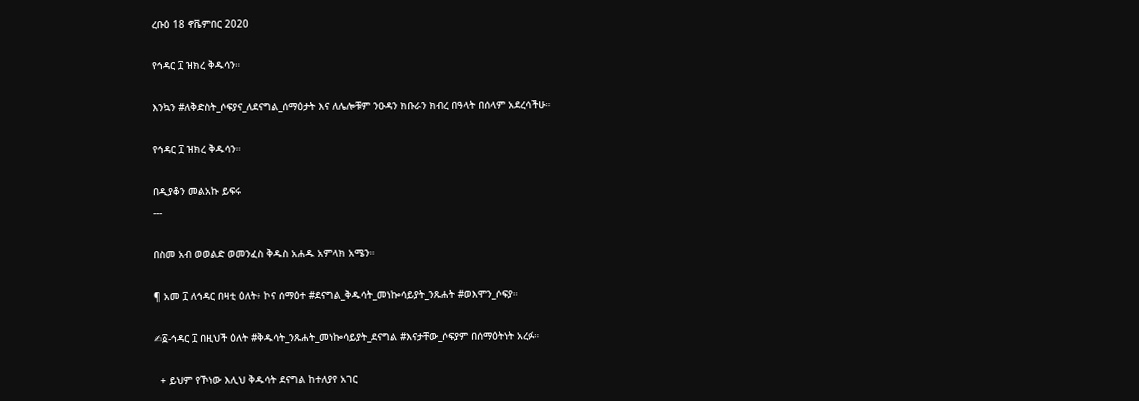ረቡዕ 18 ኖቬምበር 2020

የኅዳር ፲ ዝክረ ቅዱሳን።

እንኳን #ለቅድስት_ሶፍያና_ለደናግል_ሰማዕታት እና ለሌሎቹም ንዑዳን ክቡራን ክብረ በዓላት በሰላም አደረሳችሁ።

የኅዳር ፲ ዝክረ ቅዱሳን።

በዲያቆን መልአኩ ይፍሩ
---

በስመ አብ ወወልድ ወመንፈስ ቅዱስ አሐዱ አምላክ አሜን።

¶ አመ ፲ ለኅዳር በዛቲ ዕለት፥ ኮና ሰማዕተ #ደናግል_ቅዱሳት_መነኰሳይያት_ንጹሐት #ወእሞን_ሶፍያ።

✍፩-ኅዳር ፲ በዚህች ዕለት #ቅዱሳት_ንጹሐት_መነኰሳይያት_ደናግል #እናታቸው_ሶፍያም በሰማዕትነት አረፉ።

  + ይህም የኾነው እሊህ ቅዱሳት ደናግል ከተለያየ አገር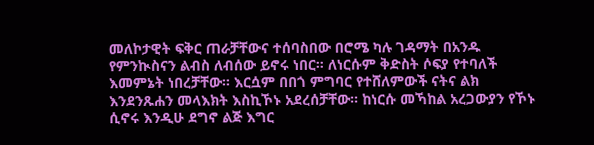መለኮታዊት ፍቅር ጠራቻቸውና ተሰባስበው በሮሜ ካሉ ገዳማት በአንዱ የምንኲስናን ልብስ ለብሰው ይኖሩ ነበር። ለነርሱም ቅድስት ሶፍያ የተባለች እመምኔት ነበረቻቸው። እርሷም በበጎ ምግባር የተሸለምውች ናትና ልክ እንደንጹሐን መላእክት እስኪኾኑ አደረሰቻቸው። ከነርሱ መኻከል አረጋውያን የኾኑ ሲኖሩ እንዲሁ ደግኖ ልጅ እግር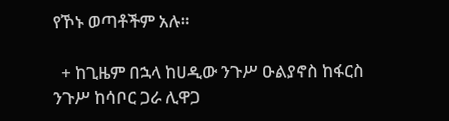የኾኑ ወጣቶችም አሉ።

  + ከጊዜም በኋላ ከሀዲው ንጉሥ ዑልያኖስ ከፋርስ ንጉሥ ከሳቦር ጋራ ሊዋጋ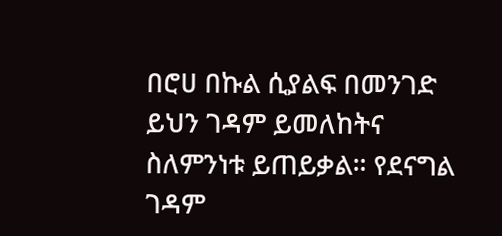በሮሀ በኩል ሲያልፍ በመንገድ ይህን ገዳም ይመለከትና ስለምንነቱ ይጠይቃል። የደናግል ገዳም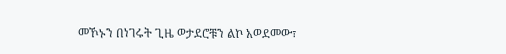መኾኑን በነገሩት ጊዜ ወታደሮቹን ልኮ አወደመው፣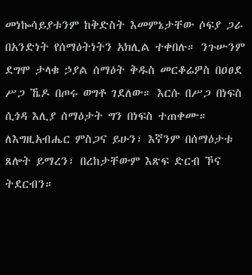መነኰሳይያቱንም ከቅድስት እመምኔታቸው ሶፍያ ጋራ በአንድነት የሰማዕትነትን አክሊል ተቀበሉ። ንጉሡንም ደግሞ ታላቁ ኃያል ሰማዕት ቅዱስ መርቆሬዎስ በዐፀደ ሥጋ ኼዶ በጦሩ ወግቶ ገደለው። እርሱ በሥጋ በነፍስ ሲጎዳ እሊያ ሰማዕታት ግን በነፍስ ተጠቀሙ። ለእግዚአብሔር ምስጋና ይሁን፣ እኛንም በሰማዕታቱ ጸሎት ይማረን፣ በረከታቸውም እጽፍ ድርብ ኾና ትደርብን።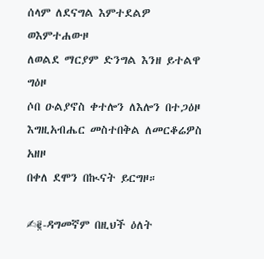ሰላም ለደናግል እምተደልዎ ወእምተሐውዞ
ለወልደ ማርያም ድንግል እንዘ ይተልዋ ግዕዞ
ሶበ ዑልያኖስ ቀተሎን ለእሎን በተጋዕዞ
እግዚአብሔር መስተበቅል ለመርቆሬዎስ አዘዞ
በቀለ ደሞን በኲናት ይርግዞ።

✍፪-ዳግመኛም በዚህች ዕለት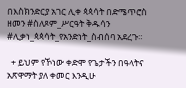በእስክንድርያ አገር ሊቀ ጳጳሳት በድሜጥሮስ ዘመን #ስለጾም_ሥርዓት ቅዱሳን #ሊቃነ_ጳጳሳት_የአንድነት_ስብሰባ አደረጉ።

  + ይህም የኾነው ቀድሞ የጌታችን በዓላትና አጽዋማት ያለ ቀመር እንዲሁ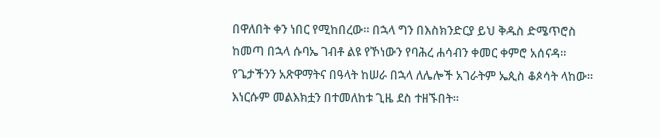በዋለበት ቀን ነበር የሚከበረው። በኋላ ግን በእስክንድርያ ይህ ቅዱስ ድሜጥሮስ ከመጣ በኋላ ሱባኤ ገብቶ ልዩ የኾነውን የባሕረ ሐሳብን ቀመር ቀምሮ አሰናዳ። የጌታችንን አጽዋማትና በዓላት ከሠራ በኋላ ለሌሎች አገራትም ኤጲስ ቆጶሳት ላከው። እነርሱም መልእክቷን በተመለከቱ ጊዜ ደስ ተዘኙበት።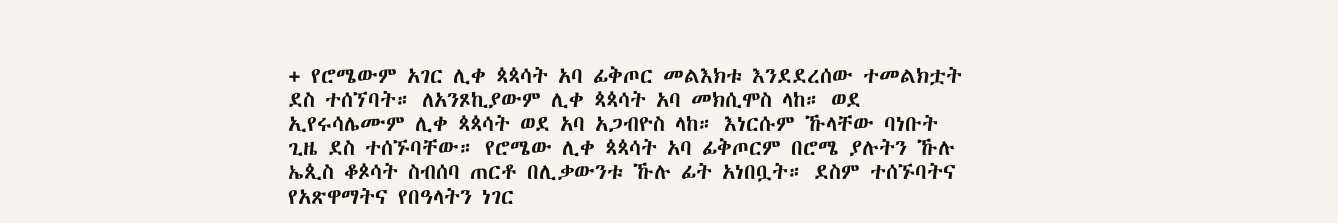+ የሮሜውም አገር ሊቀ ጳጳሳት አባ ፊቅጦር መልእክቱ እንደደረሰው ተመልክቷት ደስ ተሰኘባት። ለአንጾኪያውም ሊቀ ጳጳሳት አባ መክሲሞስ ላከ። ወደ ኢየሩሳሌሙም ሊቀ ጳጳሳት ወደ አባ አጋብዮስ ላከ። እነርሱም ኹላቸው ባነቡት ጊዜ ደስ ተሰኙባቸው። የሮሜው ሊቀ ጳጳሳት አባ ፊቅጦርም በሮሜ ያሉትን ኹሉ ኤጲስ ቆጶሳት ስብሰባ ጠርቶ በሊቃውንቱ ኹሉ ፊት አነበቧት። ደስም ተሰኙባትና የአጽዋማትና የበዓላትን ነገር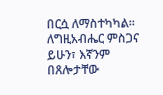በርሷ ለማስተካካል። ለግዚአብሔር ምስጋና ይሁን፣ እኛንም በጸሎታቸው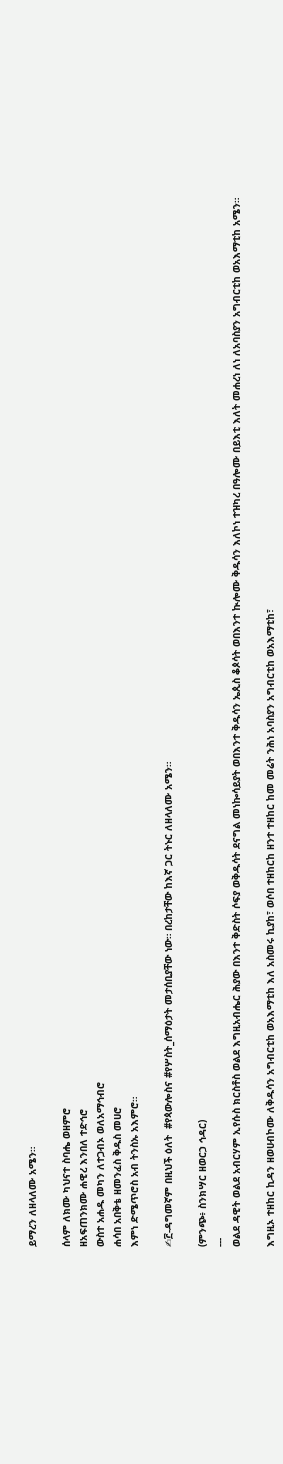ይማረን ለዘላለሙ አሜን።

ሰላም ለክሙ ካህናተ ስባሔ ወዘምሮ
ዘአፍጠንክሙ ሐዊረ እንበለ ተድኅሮ
ውስተ አሐዱ መካን ለተጋብኦ ወለአማኅብሮ
ሐሳበ አበቅቴ ዘመንፈስ ቅዱስ መሀሮ
እምነ ድሜጥሮስ አብ ትንስኡ አእምሮ።

✍፫-ዳግመኛም በዚህች ዕለት  #የጳውሎስና #የሦስት_ሰማዕታት መታሰቢያቸው ነው። በረከታቸው ከእኛ ጋር ትኑር ለዘላለሙ አሜን።

(ምንጭ፥ ስንክሣር ዘወርኃ ኅዳር)
---
ወልደ ዳዊት ወልደ አብርሃም ኢየሱስ ክርስቶስ ወልደ እግዚአብሔር ሕያው በእንተ ቅድስት ሶፍያ ወቅዱሳት ደናግል መነኰሳይያት ወበእንተ ቅዱሳን ኤጲስ ቆጶሳት ወበእንተ ኲሎሙ ቅዱሳን እለኮነ ተዝካረ በዓሎሙ በይእቲ እለት መሐረነ ለነ ለአባስያን አግብርቲከ ወአእማቲከ አሜን።

እግዚኦ ተዘከር ኪዳን ዘወሀብኮሙ ለቅዱሳን አግብርቲከ ወአእማቲከ እለ አስመሩ ኪያከ፣ ወሶበ ተዘከርከ ዘንተ ተዘከር ከመ መሬት ንሕነ አባስያን አግብርቲከ ወአእማቲከ፣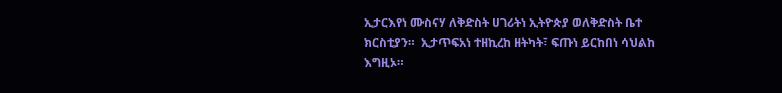ኢታርእየነ ሙስናሃ ለቅድስት ሀገሪትነ ኢትዮጵያ ወለቅድስት ቤተ ክርስቲያን።  ኢታጥፍአነ ተዘኪረከ ዘትካት፣ ፍጡነ ይርከበነ ሳህልከ እግዚኦ።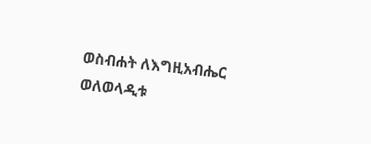ወስብሐት ለእግዚአብሔር
ወለወላዲቱ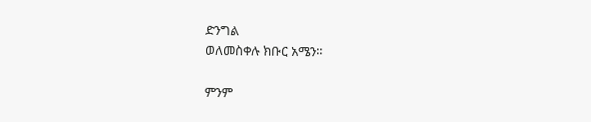ድንግል
ወለመስቀሉ ክቡር አሜን።

ምንም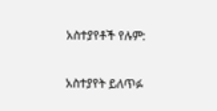አስተያየቶች የሉም:

አስተያየት ይለጥፉ